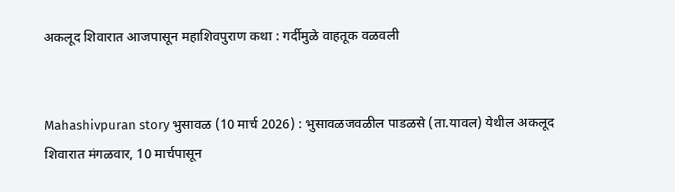अकलूद शिवारात आजपासून महाशिवपुराण कथा : गर्दीमुळे वाहतूक वळवली


Mahashivpuran story भुसावळ (10 मार्च 2026) : भुसावळजवळील पाडळसे (ता.यावल) येथील अकलूद शिवारात मंगळवार, 10 मार्चपासून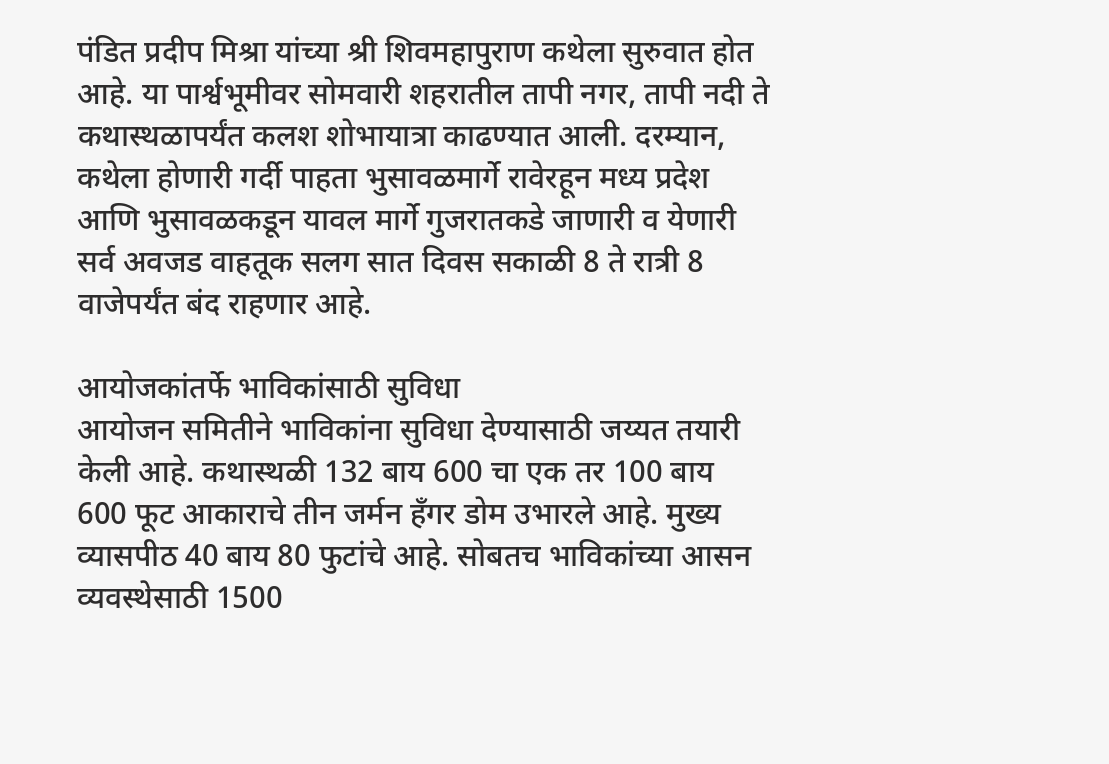पंडित प्रदीप मिश्रा यांच्या श्री शिवमहापुराण कथेला सुरुवात होत आहे. या पार्श्वभूमीवर सोमवारी शहरातील तापी नगर, तापी नदी ते कथास्थळापर्यंत कलश शोभायात्रा काढण्यात आली. दरम्यान, कथेला होणारी गर्दी पाहता भुसावळमार्गे रावेरहून मध्य प्रदेश आणि भुसावळकडून यावल मार्गे गुजरातकडे जाणारी व येणारी सर्व अवजड वाहतूक सलग सात दिवस सकाळी 8 ते रात्री 8 वाजेपर्यंत बंद राहणार आहे.

आयोजकांतर्फे भाविकांसाठी सुविधा
आयोजन समितीने भाविकांना सुविधा देण्यासाठी जय्यत तयारी केली आहे. कथास्थळी 132 बाय 600 चा एक तर 100 बाय 600 फूट आकाराचे तीन जर्मन हँगर डोम उभारले आहे. मुख्य व्यासपीठ 40 बाय 80 फुटांचे आहे. सोबतच भाविकांच्या आसन व्यवस्थेसाठी 1500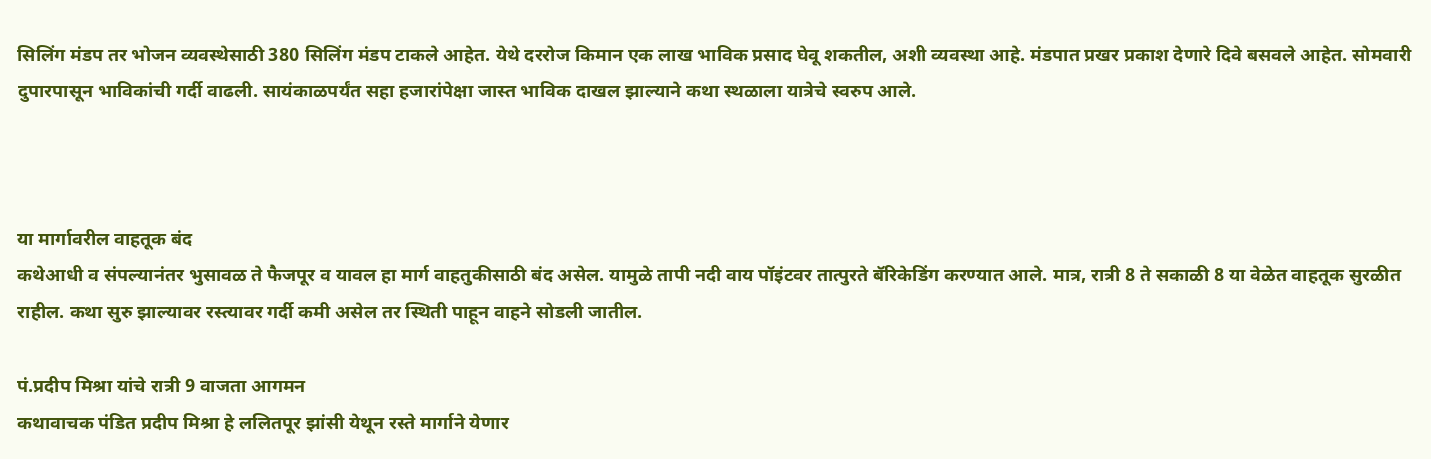सिलिंग मंडप तर भोजन व्यवस्थेसाठी 380 सिलिंग मंडप टाकले आहेत. येथे दररोज किमान एक लाख भाविक प्रसाद घेवू शकतील, अशी व्यवस्था आहे. मंडपात प्रखर प्रकाश देणारे दिवे बसवले आहेत. सोमवारी दुपारपासून भाविकांची गर्दी वाढली. सायंकाळपर्यंत सहा हजारांपेक्षा जास्त भाविक दाखल झाल्याने कथा स्थळाला यात्रेचे स्वरुप आले.



या मार्गावरील वाहतूक बंद
कथेआधी व संपल्यानंतर भुसावळ ते फैजपूर व यावल हा मार्ग वाहतुकीसाठी बंद असेल. यामुळे तापी नदी वाय पॉइंटवर तात्पुरते बॅरिकेडिंग करण्यात आले. मात्र, रात्री 8 ते सकाळी 8 या वेळेत वाहतूक सुरळीत राहील. कथा सुरु झाल्यावर रस्त्यावर गर्दी कमी असेल तर स्थिती पाहून वाहने सोडली जातील.

पं.प्रदीप मिश्रा यांचे रात्री 9 वाजता आगमन
कथावाचक पंडित प्रदीप मिश्रा हे ललितपूर झांसी येथून रस्ते मार्गाने येणार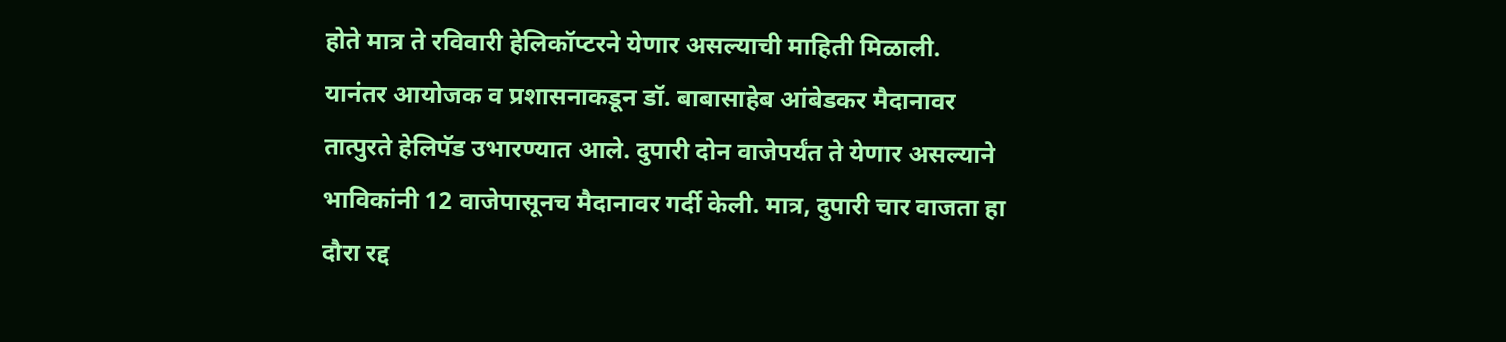होते मात्र ते रविवारी हेलिकॉप्टरने येणार असल्याची माहिती मिळाली. यानंतर आयोजक व प्रशासनाकडून डॉ. बाबासाहेब आंबेडकर मैदानावर तात्पुरते हेलिपॅड उभारण्यात आले. दुपारी दोन वाजेपर्यंत ते येणार असल्याने भाविकांनी 12 वाजेपासूनच मैदानावर गर्दी केली. मात्र, दुपारी चार वाजता हा दौरा रद्द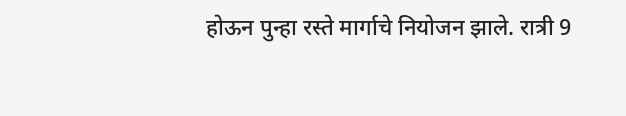होऊन पुन्हा रस्ते मार्गाचे नियोजन झाले. रात्री 9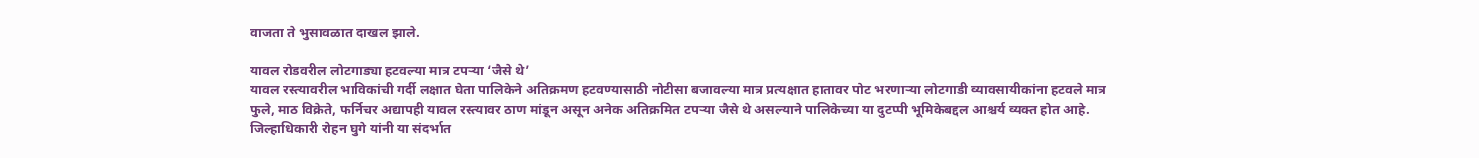वाजता ते भुसावळात दाखल झाले.

यावल रोडवरील लोटगाड्या हटवल्या मात्र टपर्‍या ‘जैसे थे’
यावल रस्त्यावरील भाविकांची गर्दी लक्षात घेता पालिकेने अतिक्रमण हटवण्यासाठी नोटीसा बजावल्या मात्र प्रत्यक्षात हातावर पोट भरणार्‍या लोटगाडी व्यावसायीकांना हटवले मात्र फुले, माठ विक्रेते, फर्निचर अद्यापही यावल रस्त्यावर ठाण मांडून असून अनेक अतिक्रमित टपर्‍या जैसे थे असल्याने पालिकेच्या या दुटप्पी भूमिकेबद्दल आश्चर्य व्यक्त होत आहे. जिल्हाधिकारी रोहन घुगे यांनी या संदर्भात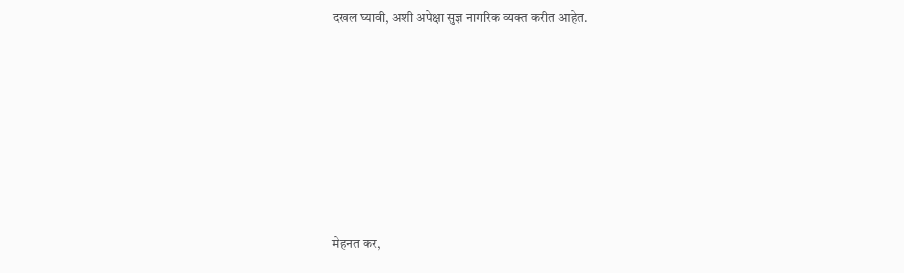दखल घ्यावी, अशी अपेक्षा सुज्ञ नागरिक व्यक्त करीत आहेत.










मेहनत कर,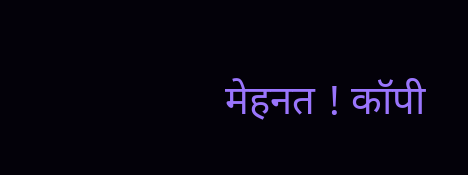मेहनत ! कॉपी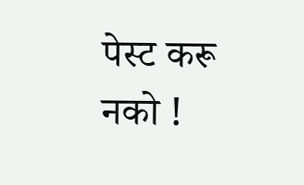पेस्ट करू नको !